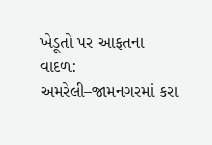ખેડૂતો પર આફતના વાદળ: અમરેલી–જામનગરમાં કરા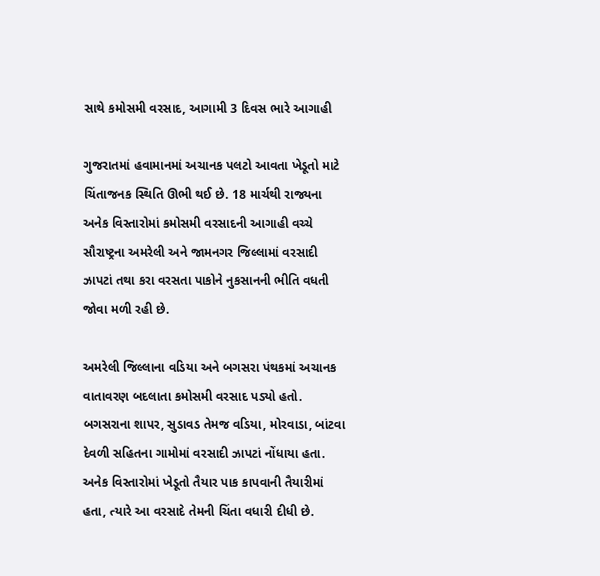સાથે કમોસમી વરસાદ, આગામી 3 દિવસ ભારે આગાહી

ગુજરાતમાં હવામાનમાં અચાનક પલટો આવતા ખેડૂતો માટે ચિંતાજનક સ્થિતિ ઊભી થઈ છે. 18 માર્ચથી રાજ્યના અનેક વિસ્તારોમાં કમોસમી વરસાદની આગાહી વચ્ચે સૌરાષ્ટ્રના અમરેલી અને જામનગર જિલ્લામાં વરસાદી ઝાપટાં તથા કરા વરસતા પાકોને નુકસાનની ભીતિ વધતી જોવા મળી રહી છે.

અમરેલી જિલ્લાના વડિયા અને બગસરા પંથકમાં અચાનક વાતાવરણ બદલાતા કમોસમી વરસાદ પડ્યો હતો. બગસરાના શાપર, સુડાવડ તેમજ વડિયા, મોરવાડા, બાંટવા દેવળી સહિતના ગામોમાં વરસાદી ઝાપટાં નોંધાયા હતા. અનેક વિસ્તારોમાં ખેડૂતો તૈયાર પાક કાપવાની તૈયારીમાં હતા, ત્યારે આ વરસાદે તેમની ચિંતા વધારી દીધી છે.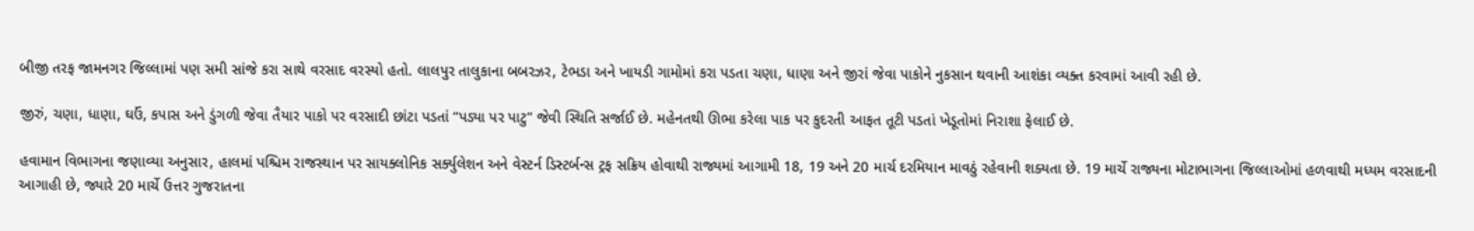બીજી તરફ જામનગર જિલ્લામાં પણ સમી સાંજે કરા સાથે વરસાદ વરસ્યો હતો. લાલપુર તાલુકાના બબરઝર, ટેભડા અને ખાયડી ગામોમાં કરા પડતા ચણા, ધાણા અને જીરાં જેવા પાકોને નુકસાન થવાની આશંકા વ્યક્ત કરવામાં આવી રહી છે.

જીરું, ચણા, ધાણા, ઘઉં, કપાસ અને ડુંગળી જેવા તૈયાર પાકો પર વરસાદી છાંટા પડતાં “પડ્યા પર પાટુ” જેવી સ્થિતિ સર્જાઈ છે. મહેનતથી ઊભા કરેલા પાક પર કુદરતી આફત તૂટી પડતાં ખેડૂતોમાં નિરાશા ફેલાઈ છે.

હવામાન વિભાગના જણાવ્યા અનુસાર, હાલમાં પશ્ચિમ રાજસ્થાન પર સાયક્લોનિક સર્ક્યુલેશન અને વેસ્ટર્ન ડિસ્ટર્બન્સ ટ્રફ સક્રિય હોવાથી રાજ્યમાં આગામી 18, 19 અને 20 માર્ચ દરમિયાન માવઠું રહેવાની શક્યતા છે. 19 માર્ચે રાજ્યના મોટાભાગના જિલ્લાઓમાં હળવાથી મધ્યમ વરસાદની આગાહી છે, જ્યારે 20 માર્ચે ઉત્તર ગુજરાતના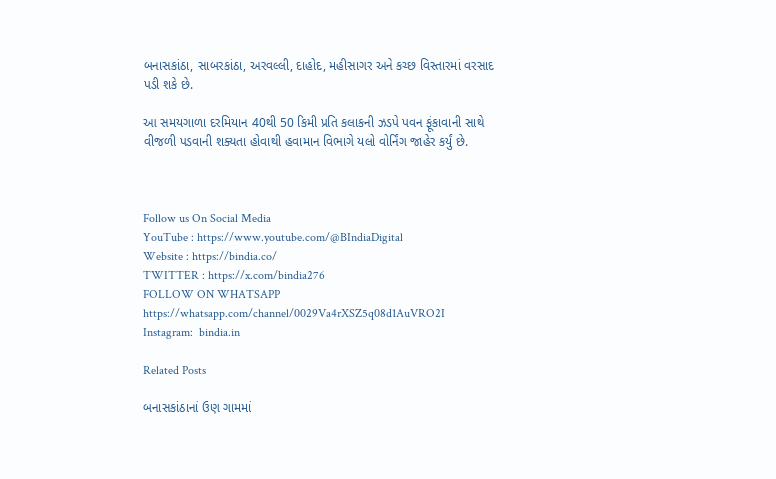બનાસકાંઠા, સાબરકાંઠા, અરવલ્લી, દાહોદ, મહીસાગર અને કચ્છ વિસ્તારમાં વરસાદ પડી શકે છે.

આ સમયગાળા દરમિયાન 40થી 50 કિમી પ્રતિ કલાકની ઝડપે પવન ફૂંકાવાની સાથે વીજળી પડવાની શક્યતા હોવાથી હવામાન વિભાગે યલો વોર્નિંગ જાહેર કર્યું છે.



Follow us On Social Media
YouTube : https://www.youtube.com/@BIndiaDigital
Website : https://bindia.co/
TWITTER : https://x.com/bindia276
FOLLOW ON WHATSAPP  https://whatsapp.com/channel/0029Va4rXSZ5q08d1AuVRO2I
Instagram:  bindia.in

Related Posts

બનાસકાંઠાનાં ઉણ ગામમાં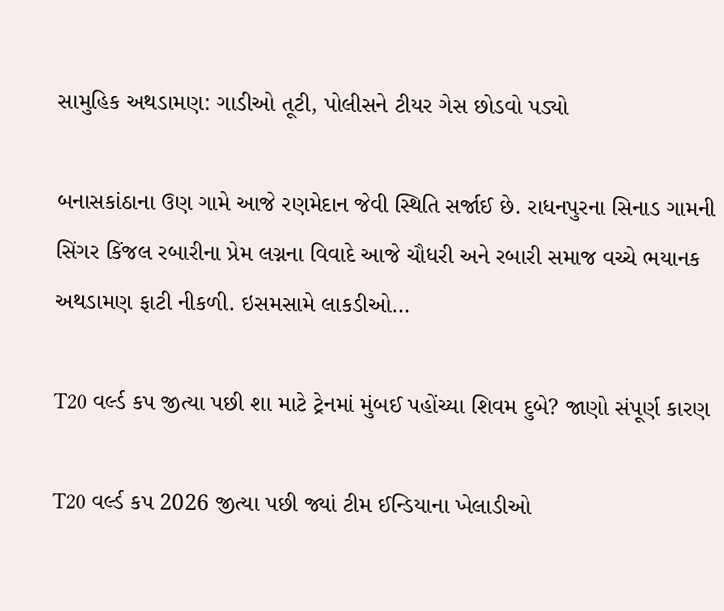સામુહિક અથડામણ: ગાડીઓ તૂટી, પોલીસને ટીયર ગેસ છોડવો પડ્યો

બનાસકાંઠાના ઉણ ગામે આજે રણમેદાન જેવી સ્થિતિ સર્જાઈ છે. રાધનપુરના સિનાડ ગામની સિંગર કિંજલ રબારીના પ્રેમ લગ્નના વિવાદે આજે ચૌધરી અને રબારી સમાજ વચ્ચે ભયાનક અથડામણ ફાટી નીકળી. ઇસમસામે લાકડીઓ…

T20 વર્લ્ડ કપ જીત્યા પછી શા માટે ટ્રેનમાં મુંબઈ પહોંચ્યા શિવમ દુબે? જાણો સંપૂર્ણ કારણ

T20 વર્લ્ડ કપ 2026 જીત્યા પછી જ્યાં ટીમ ઈન્ડિયાના ખેલાડીઓ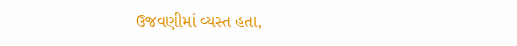ઉજવણીમાં વ્યસ્ત હતા,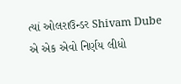ત્યાં ઓલરાઉન્ડર Shivam Dube એ એક એવો નિર્ણય લીધો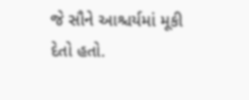જે સૌને આશ્ચર્યમાં મૂકી દેતો હતો.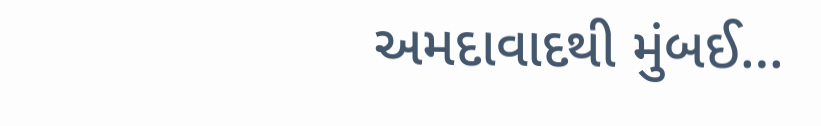અમદાવાદથી મુંબઈ…